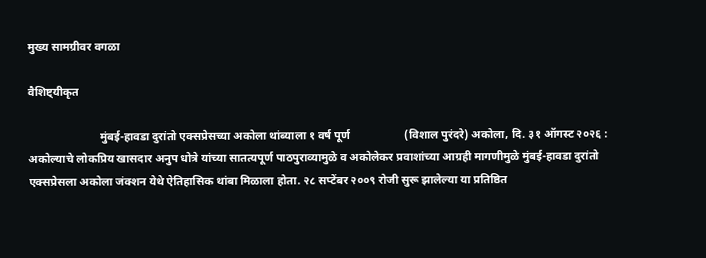मुख्य सामग्रीवर वगळा

वैशिष्ट्यीकृत

                         मुंबई-हावडा दुरांतो एक्सप्रेसच्या अकोला थांब्याला १ वर्ष पूर्ण                   (विशाल पुरंदरे) अकोला, दि. ३१ ऑगस्ट २०२६ : अकोल्याचे लोकप्रिय खासदार अनुप धोत्रे यांच्या सातत्यपूर्ण पाठपुराव्यामुळे व अकोलेकर प्रवाशांच्या आग्रही मागणीमुळे मुंबई-हावडा दुरांतो एक्सप्रेसला अकोला जंक्शन येथे ऐतिहासिक थांबा मिळाला होता. २८ सप्टेंबर २००९ रोजी सुरू झालेल्या या प्रतिष्ठित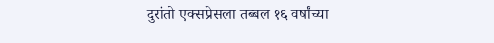दुरांतो एक्सप्रेसला तब्बल १६ वर्षांच्या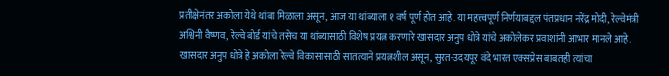प्रतीक्षेनंतर अकोला येथे थांबा मिळाला असून, आज या थांब्याला १ वर्ष पूर्ण होत आहे. या महत्त्वपूर्ण निर्णयाबद्दल पंतप्रधान नरेंद्र मोदी, रेल्वेमंत्री अश्विनी वैष्णव, रेल्वे बोर्ड यांचे तसेच या थांब्यासाठी विशेष प्रयत्न करणारे खासदार अनुप धोत्रे यांचे अकोलेकर प्रवाशांनी आभार मानले आहे. खासदार अनुप धोत्रे हे अकोला रेल्वे विकासासाठी सातत्याने प्रयत्नशील असून, सुरत-उदयपूर वंदे भारत एक्सप्रेस बाबतही त्यांचा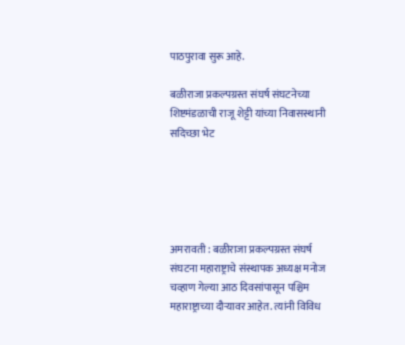पाठपुरावा सुरू आहे.

बळीराजा प्रकल्पग्रस्त संघर्ष संघटनेच्या शिष्टमंडळाची राजू शेट्टी यांच्या निवासस्थानी सदिच्छा भेट





अमरावती : बळीराजा प्रकल्पग्रस्त संघर्ष संघटना महाराष्ट्राचे संस्थापक अध्यक्ष मनोज चव्हाण गेल्या आठ दिवसांपासून पश्चिम महाराष्ट्राच्या दौऱ्यावर आहेत. त्यांनी विविध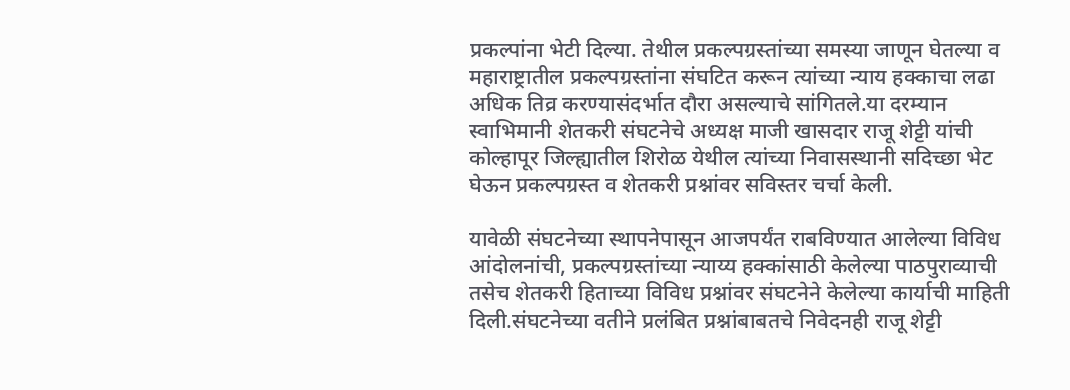प्रकल्पांना भेटी दिल्या. तेथील प्रकल्पग्रस्तांच्या समस्या जाणून घेतल्या व महाराष्ट्रातील प्रकल्पग्रस्तांना संघटित करून त्यांच्या न्याय हक्काचा लढा अधिक तिव्र करण्यासंदर्भात दौरा असल्याचे सांगितले.या दरम्यान स्वाभिमानी शेतकरी संघटनेचे अध्यक्ष माजी खासदार राजू शेट्टी यांची कोल्हापूर जिल्ह्यातील शिरोळ येथील त्यांच्या निवासस्थानी सदिच्छा भेट घेऊन प्रकल्पग्रस्त व शेतकरी प्रश्नांवर सविस्तर चर्चा केली.

यावेळी संघटनेच्या स्थापनेपासून आजपर्यंत राबविण्यात आलेल्या विविध आंदोलनांची, प्रकल्पग्रस्तांच्या न्याय्य हक्कांसाठी केलेल्या पाठपुराव्याची तसेच शेतकरी हिताच्या विविध प्रश्नांवर संघटनेने केलेल्या कार्याची माहिती दिली.संघटनेच्या वतीने प्रलंबित प्रश्नांबाबतचे निवेदनही राजू शेट्टी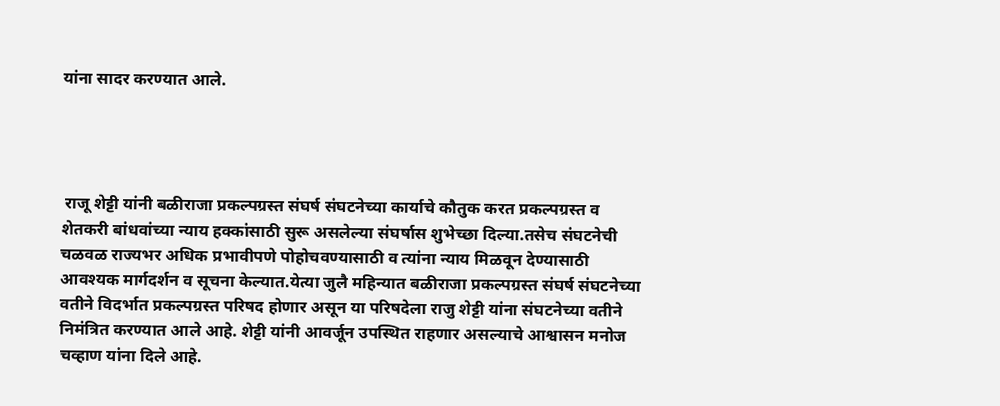यांना सादर करण्यात आले.




 राजू शेट्टी यांनी बळीराजा प्रकल्पग्रस्त संघर्ष संघटनेच्या कार्याचे कौतुक करत प्रकल्पग्रस्त व शेतकरी बांधवांच्या न्याय हक्कांसाठी सुरू असलेल्या संघर्षास शुभेच्छा दिल्या.तसेच संघटनेची चळवळ राज्यभर अधिक प्रभावीपणे पोहोचवण्यासाठी व त्यांना न्याय मिळवून देण्यासाठी आवश्यक मार्गदर्शन व सूचना केल्यात.येत्या जुलै महिन्यात बळीराजा प्रकल्पग्रस्त संघर्ष संघटनेच्या वतीने विदर्भात प्रकल्पग्रस्त परिषद होणार असून या परिषदेला राजु शेट्टी यांना संघटनेच्या वतीने निमंत्रित करण्यात आले आहे. शेट्टी यांनी आवर्जून उपस्थित राहणार असल्याचे आश्वासन मनोज चव्हाण यांना दिले आहे.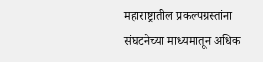महाराष्ट्रातील प्रकल्पग्रस्तांना संघटनेच्या माध्यमातून अधिक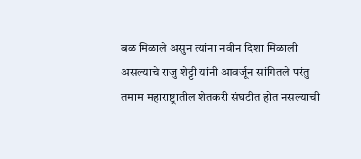बळ मिळाले असुन त्यांना नवीन दिशा मिळाली असल्याचे राजु शेट्टी यांनी आवर्जून सांगितले परंतु तमाम महाराष्ट्रातील शेतकरी संघटीत होत नसल्याची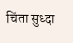चिंता सुध्दा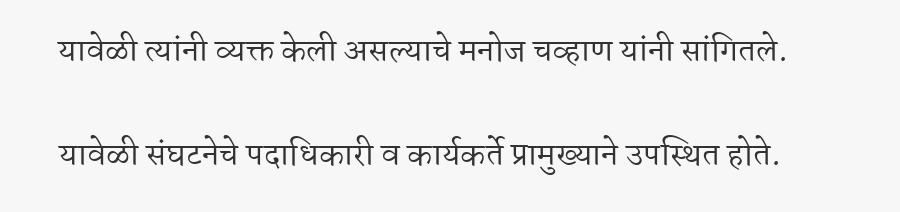यावेळी त्यांनी व्यक्त केली असल्याचे मनोज चव्हाण यांनी सांगितले.

यावेळी संघटनेचे पदाधिकारी व कार्यकर्ते प्रामुख्याने उपस्थित होते.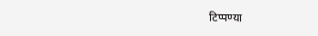टिप्पण्या